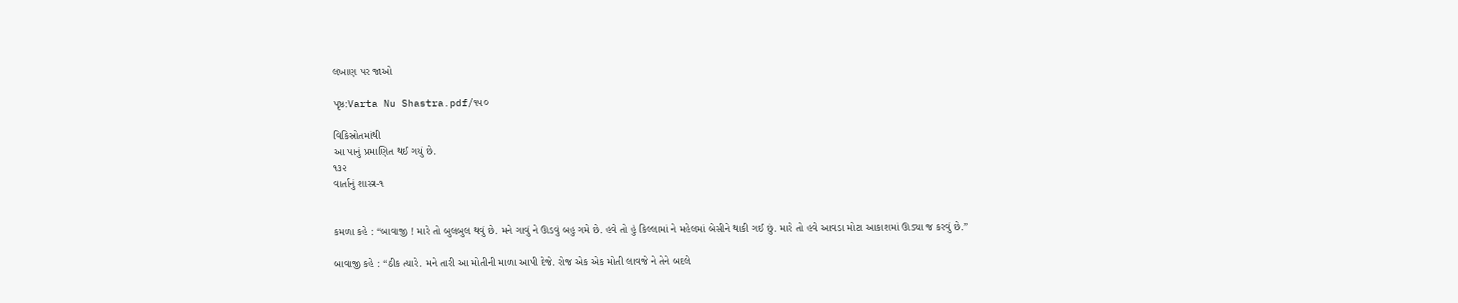લખાણ પર જાઓ

પૃષ્ઠ:Varta Nu Shastra.pdf/૧૫૦

વિકિસ્રોતમાંથી
આ પાનું પ્રમાણિત થઈ ગયું છે.
૧૩૨
વાર્તાનું શાસ્ત્ર-૧


કમળા કહે : “બાવાજી ! મારે તો બુલબુલ થવું છે. મને ગાવું ને ઊડવું બહુ ગમે છે. હવે તો હું કિલ્લામાં ને મહેલમાં બેસીને થાકી ગઈ છું. મારે તો હવે આવડા મોટા આકાશમાં ઊડ્યા જ કરવું છે.”

બાવાજી કહે : “ઠીક ત્યારે. મને તારી આ મોતીની માળા આપી દેજે. રોજ એક એક મોતી લાવજે ને તેને બદલે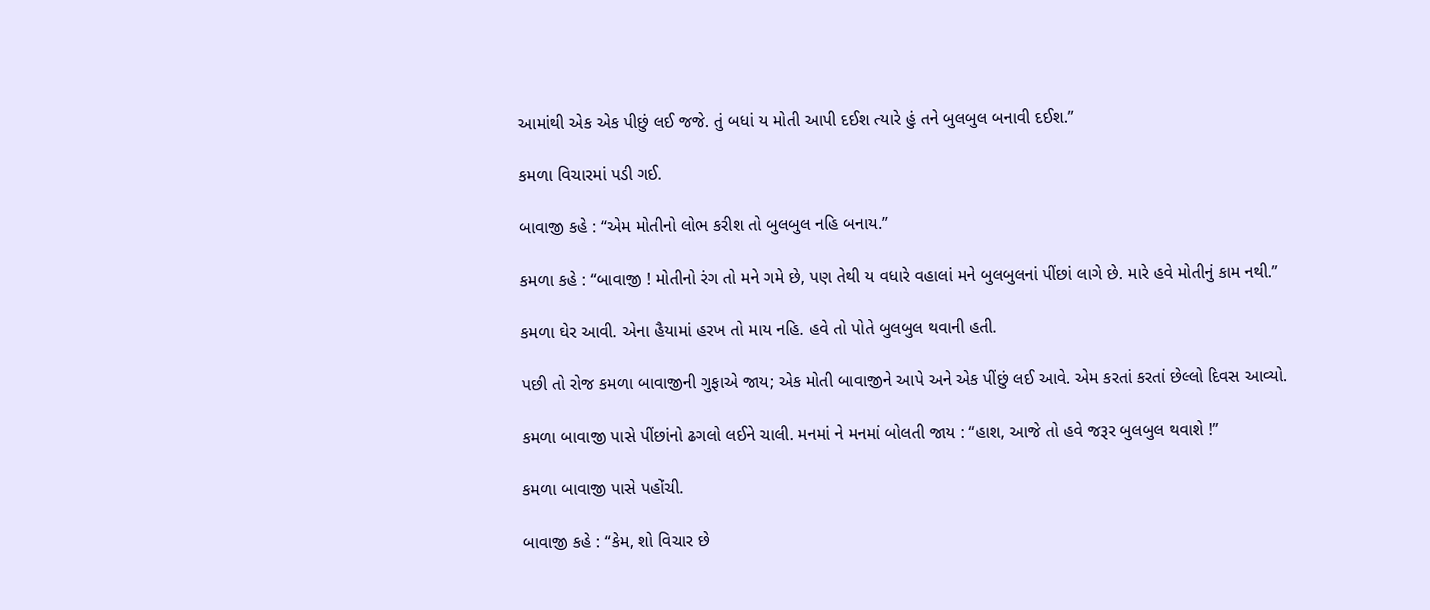આમાંથી એક એક પીછું લઈ જજે. તું બધાં ય મોતી આપી દઈશ ત્યારે હું તને બુલબુલ બનાવી દઈશ.”

કમળા વિચારમાં પડી ગઈ.

બાવાજી કહે : “એમ મોતીનો લોભ કરીશ તો બુલબુલ નહિ બનાય.”

કમળા કહે : “બાવાજી ! મોતીનો રંગ તો મને ગમે છે, પણ તેથી ય વધારે વહાલાં મને બુલબુલનાં પીંછાં લાગે છે. મારે હવે મોતીનું કામ નથી.”

કમળા ઘેર આવી. એના હૈયામાં હરખ તો માય નહિ. હવે તો પોતે બુલબુલ થવાની હતી.

પછી તો રોજ કમળા બાવાજીની ગુફાએ જાય; એક મોતી બાવાજીને આપે અને એક પીંછું લઈ આવે. એમ કરતાં કરતાં છેલ્લો દિવસ આવ્યો.

કમળા બાવાજી પાસે પીંછાંનો ઢગલો લઈને ચાલી. મનમાં ને મનમાં બોલતી જાય : “હાશ, આજે તો હવે જરૂર બુલબુલ થવાશે !”

કમળા બાવાજી પાસે પહોંચી.

બાવાજી કહે : “કેમ, શો વિચાર છે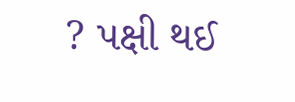? પક્ષી થઈ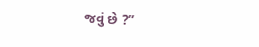જવું છે ?”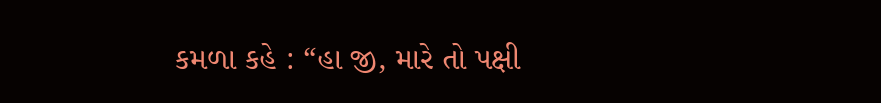કમળા કહે : “હા જી, મારે તો પક્ષી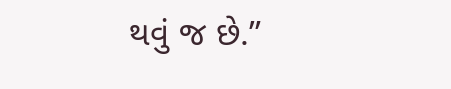થવું જ છે.”